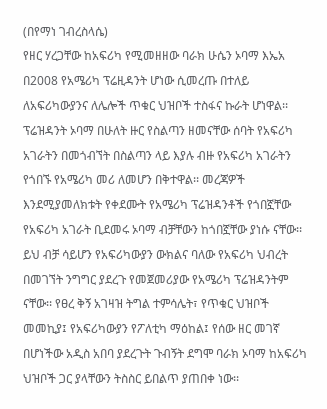(በየማነ ገብረስላሴ)
የዘር ሃረጋቸው ከአፍሪካ የሚመዘዘው ባራክ ሁሴን ኦባማ እኤአ በ2008 የአሜሪካ ፕሬዚዳንት ሆነው ሲመረጡ በተለይ ለአፍሪካውያንና ለሌሎች ጥቁር ህዝቦች ተስፋና ኩራት ሆነዋል፡፡ ፕሬዝዳንት ኦባማ በሁለት ዙር የስልጣን ዘመናቸው ሰባት የአፍሪካ አገራትን በመጎብኘት በስልጣን ላይ እያሉ ብዙ የአፍሪካ አገራትን የጎበኙ የአሜሪካ መሪ ለመሆን በቅተዋል፡፡ መረጃዎች እንደሚያመለክቱት የቀደሙት የአሜሪካ ፕሬዝዳንቶች የጎበኟቸው የአፍሪካ አገራት ቢደመሩ ኦባማ ብቻቸውን ከጎበኟቸው ያነሱ ናቸው፡፡ ይህ ብቻ ሳይሆን የአፍሪካውያን ውክልና ባለው የአፍሪካ ህብረት በመገኘት ንግግር ያደረጉ የመጀመሪያው የአሜሪካ ፕሬዝዳንትም ናቸው፡፡ የፀረ ቅኝ አገዛዝ ትግል ተምሳሌት፣ የጥቁር ህዝቦች መመኪያ፤ የአፍሪካውያን የፖለቲካ ማዕከል፤ የሰው ዘር መገኛ በሆነችው አዲስ አበባ ያደረጉት ጉብኝት ደግሞ ባራክ ኦባማ ከአፍሪካ ህዝቦች ጋር ያላቸውን ትስስር ይበልጥ ያጠበቀ ነው፡፡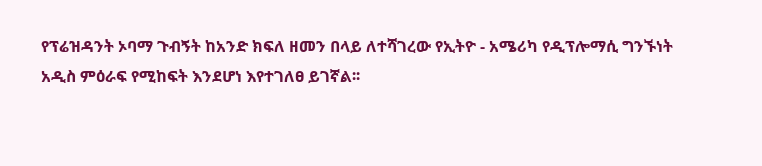የፕሬዝዳንት ኦባማ ጉብኝት ከአንድ ክፍለ ዘመን በላይ ለተሻገረው የኢትዮ - አሜሪካ የዲፕሎማሲ ግንኙነት አዲስ ምዕራፍ የሚከፍት እንደሆነ እየተገለፀ ይገኛል፡፡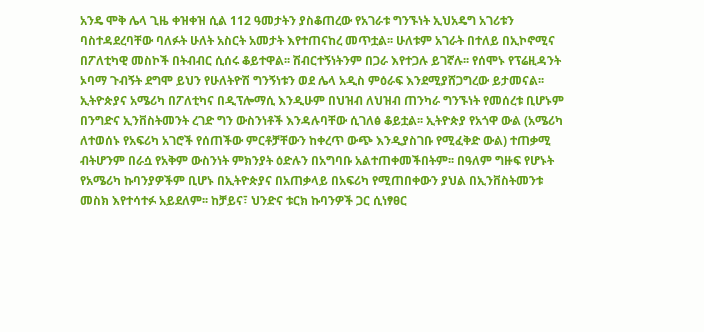አንዴ ሞቅ ሌላ ጊዜ ቀዝቀዝ ሲል 112 ዓመታትን ያስቆጠረው የአገራቱ ግንኙነት ኢህአዴግ አገሪቱን ባስተዳደረባቸው ባለፉት ሁለት አስርት አመታት እየተጠናከረ መጥቷል፡፡ ሁለቱም አገራት በተለይ በኢኮኖሚና በፖለቲካዊ መስኮች በትብብር ሲሰሩ ቆይተዋል፡፡ ሽብርተኝነትንም በጋራ እየተጋሉ ይገኛሉ፡፡ የሰሞኑ የፕሬዚዳንት ኦባማ ጉብኝት ደግሞ ይህን የሁለትዮሽ ግንኝነቱን ወደ ሌላ አዲስ ምዕራፍ እንደሚያሸጋግረው ይታመናል፡፡
ኢትዮጵያና አሜሪካ በፖለቲካና በዲፕሎማሲ እንዲሁም በህዝብ ለህዝብ ጠንካራ ግንኙነት የመሰረቱ ቢሆኑም በንግድና ኢንቨስትመንት ረገድ ግን ውስንነቶች እንዳሉባቸው ሲገለፅ ቆይቷል፡፡ ኢትዮጵያ የአጎዋ ውል (አሜሪካ ለተወሰኑ የአፍሪካ አገሮች የሰጠችው ምርቶቻቸውን ከቀረጥ ውጭ እንዲያስገቡ የሚፈቅድ ውል) ተጠቃሚ ብትሆንም በራሷ የአቅም ውስንነት ምክንያት ዕድሉን በአግባቡ አልተጠቀመችበትም፡፡ በዓለም ግዙፍ የሆኑት የአሜሪካ ኩባንያዎችም ቢሆኑ በኢትዮጵያና በአጠቃላይ በአፍሪካ የሚጠበቀውን ያህል በኢንቨስትመንቱ መስክ እየተሳተፉ አይደለም፡፡ ከቻይና፣ ህንድና ቱርክ ኩባንዎች ጋር ሲነፃፀር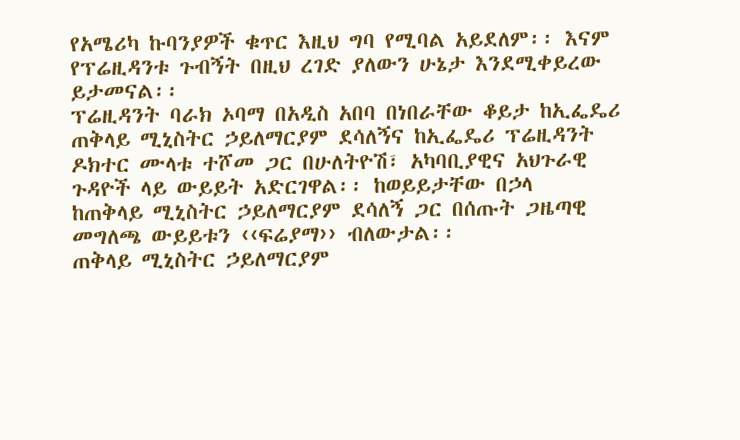የአሜሪካ ኩባንያዎች ቁጥር እዚህ ግባ የሚባል አይደለም፡፡ እናም የፕሬዚዳንቱ ጉብኝት በዚህ ረገድ ያለውን ሁኔታ እንደሚቀይረው ይታመናል፡፡
ፕሬዚዳንት ባራክ ኦባማ በአዲስ አበባ በነበራቸው ቆይታ ከኢፌዴሪ ጠቅላይ ሚኒስትር ኃይለማርያም ደሳለኝና ከኢፌዴሪ ፕሬዚዳንት ዶክተር ሙላቱ ተሾመ ጋር በሁለትዮሽ፣ አካባቢያዊና አህጉራዊ ጉዳዮች ላይ ውይይት አድርገዋል፡፡ ከወይይታቸው በኃላ
ከጠቅላይ ሚኒስትር ኃይለማርያም ደሳለኝ ጋር በሰጡት ጋዜጣዊ መግለጫ ውይይቱን ‹‹ፍሬያማ›› ብለውታል፡፡
ጠቅላይ ሚኒስትር ኃይለማርያም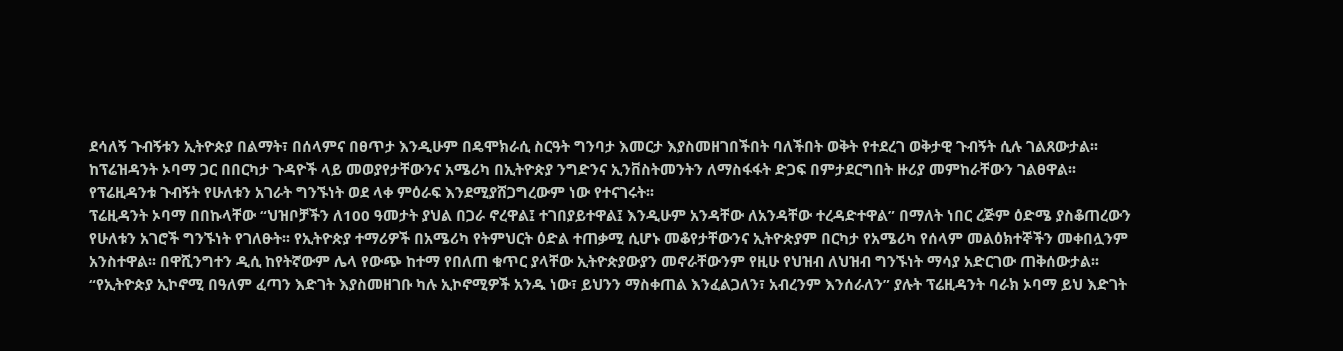ደሳለኝ ጉብኝቱን ኢትዮጵያ በልማት፣ በሰላምና በፀጥታ እንዲሁም በዴሞክራሲ ስርዓት ግንባታ እመርታ እያስመዘገበችበት ባለችበት ወቅት የተደረገ ወቅታዊ ጉብኝት ሲሉ ገልጸውታል፡፡ ከፕሬዝዳንት ኦባማ ጋር በበርካታ ጉዳዮች ላይ መወያየታቸውንና አሜሪካ በኢትዮጵያ ንግድንና ኢንቨስትመንትን ለማስፋፋት ድጋፍ በምታደርግበት ዙሪያ መምከራቸውን ገልፀዋል፡፡ የፕሬዚዳንቱ ጉብኝት የሁለቱን አገራት ግንኙነት ወደ ላቀ ምዕራፍ እንደሚያሸጋግረውም ነው የተናገሩት፡፡
ፕሬዚዳንት ኦባማ በበኩላቸው “ህዝቦቻችን ለ100 ዓመታት ያህል በጋራ ኖረዋል፤ ተገበያይተዋል፤ እንዲሁም አንዳቸው ለአንዳቸው ተረዳድተዋል” በማለት ነበር ረጅም ዕድሜ ያስቆጠረውን የሁለቱን አገሮች ግንኙነት የገለፁት፡፡ የኢትዮጵያ ተማሪዎች በአሜሪካ የትምህርት ዕድል ተጠቃሚ ሲሆኑ መቆየታቸውንና ኢትዮጵያም በርካታ የአሜሪካ የሰላም መልዕክተኞችን መቀበሏንም አንስተዋል፡፡ በዋሺንግተን ዲሲ ከየትኛውም ሌላ የውጭ ከተማ የበለጠ ቁጥር ያላቸው ኢትዮጵያውያን መኖራቸውንም የዚሁ የህዝብ ለህዝብ ግንኙነት ማሳያ አድርገው ጠቅሰውታል፡፡
“የኢትዮጵያ ኢኮኖሚ በዓለም ፈጣን እድገት እያስመዘገቡ ካሉ ኢኮኖሚዎች አንዱ ነው፣ ይህንን ማስቀጠል እንፈልጋለን፣ አብረንም እንሰራለን” ያሉት ፕሬዚዳንት ባራክ ኦባማ ይህ እድገት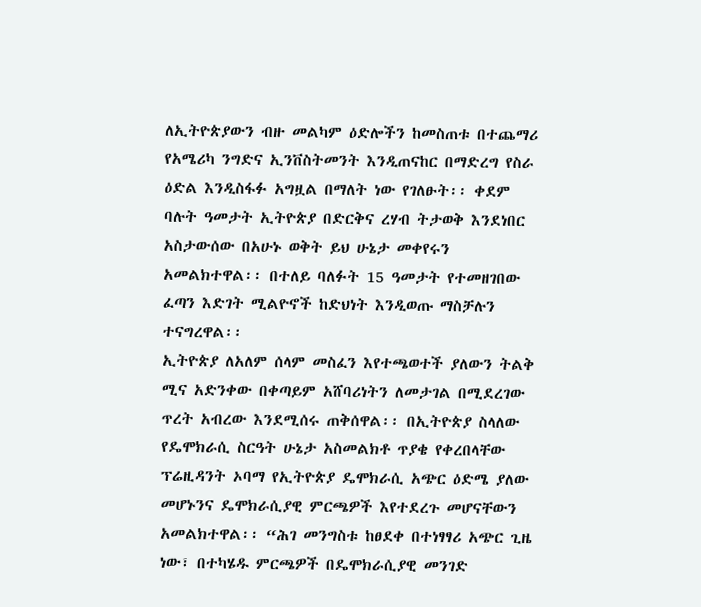ለኢትዮጵያውን ብዙ መልካም ዕድሎችን ከመስጠቱ በተጨማሪ የአሜሪካ ንግድና ኢንቨስትመንት እንዲጠናከር በማድረግ የስራ ዕድል እንዲስፋፉ አግዟል በማለት ነው የገለፁት፡፡ ቀደም ባሉት ዓመታት ኢትዮጵያ በድርቅና ረሃብ ትታወቅ እንደነበር አስታውሰው በአሁኑ ወቅት ይህ ሁኔታ መቀየሩን አመልክተዋል፡፡ በተለይ ባለፉት 15 ዓመታት የተመዘገበው ፈጣን እድገት ሚልዮኖች ከድህነት እንዲወጡ ማስቻሉን ተናግረዋል፡፡
ኢትዮጵያ ለአለም ሰላም መስፈን እየተጫወተች ያለውን ትልቅ ሚና አድንቀው በቀጣይም አሸባሪነትን ለመታገል በሚደረገው ጥረት አብረው እንደሚሰሩ ጠቅሰዋል፡፡ በኢትዮጵያ ስላለው የዴሞክራሲ ስርዓት ሁኔታ አስመልክቶ ጥያቄ የቀረበላቸው ፕሬዚዳንት ኦባማ የኢትዮጵያ ዴሞክራሲ አጭር ዕድሜ ያለው መሆኑንና ዴሞክራሲያዊ ምርጫዎች እየተደረጉ መሆናቸውን አመልክተዋል፡፡ “ሕገ መንግስቱ ከፀደቀ በተነፃፃሪ አጭር ጊዜ ነው፣ በተካሄዱ ምርጫዎች በዴሞክራሲያዊ መንገድ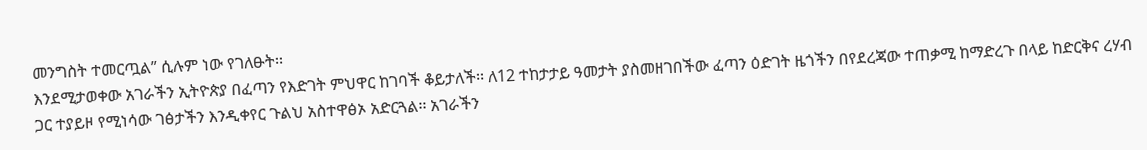መንግስት ተመርጧል” ሲሉም ነው የገለፁት፡፡
እንደሚታወቀው አገራችን ኢትዮጵያ በፈጣን የእድገት ምህዋር ከገባች ቆይታለች፡፡ ለ12 ተከታታይ ዓመታት ያስመዘገበችው ፈጣን ዕድገት ዜጎችን በየደረጃው ተጠቃሚ ከማድረጉ በላይ ከድርቅና ረሃብ ጋር ተያይዞ የሚነሳው ገፅታችን እንዲቀየር ጉልህ አስተዋፅኦ አድርጓል፡፡ አገራችን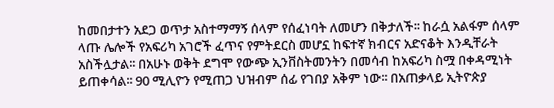ከመበታተን አደጋ ወጥታ አስተማማኝ ሰላም የሰፈነባት ለመሆን በቅታለች፡፡ ከራሷ አልፋም ሰላም ላጡ ሌሎች የአፍሪካ አገሮች ፈጥና የምትደርስ መሆኗ ከፍተኛ ክብርና አድናቆት እንዲቸራት አስችሏታል፡፡ በአሁኑ ወቅት ደግሞ የውጭ ኢንቨስትመንትን በመሳብ ከአፍሪካ ስሟ በቀዳሚነት ይጠቀሳል፡፡ 90 ሚሊዮን የሚጠጋ ህዝብም ሰፊ የገበያ አቅም ነው፡፡ በአጠቃላይ ኢትዮጵያ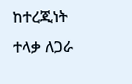ከተረጂነት ተላቃ ለጋራ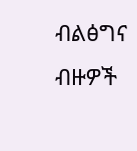ብልፅግና ብዙዎች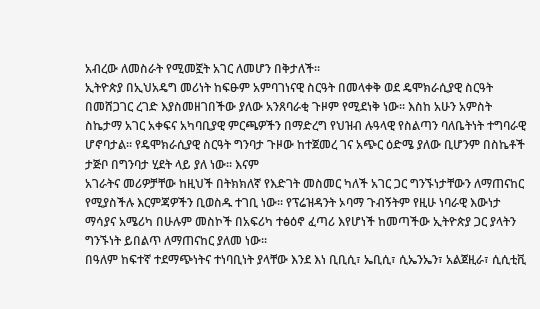አብረው ለመስራት የሚመኟት አገር ለመሆን በቅታለች፡፡
ኢትዮጵያ በኢህአዴግ መሪነት ከፍፁም አምባገነናዊ ስርዓት በመላቀቅ ወደ ዴሞክራሲያዊ ስርዓት በመሸጋገር ረገድ እያስመዘገበችው ያለው አንጸባራቂ ጉዞም የሚደነቅ ነው፡፡ እስከ አሁን አምስት ስኬታማ አገር አቀፍና አካባቢያዊ ምርጫዎችን በማድረግ የህዝብ ሉዓላዊ የስልጣን ባለቤትነት ተግባራዊ ሆኖባታል፡፡ የዴሞክራሲያዊ ስርዓት ግንባታ ጉዞው ከተጀመረ ገና አጭር ዕድሜ ያለው ቢሆንም በስኬቶች ታጅቦ በግንባታ ሂደት ላይ ያለ ነው፡፡ እናም
አገራትና መሪዎቻቸው ከዚህች በትክክለኛ የእድገት መስመር ካለች አገር ጋር ግንኙነታቸውን ለማጠናከር የሚያስችሉ እርምጃዎችን ቢወስዱ ተገቢ ነው፡፡ የፕሬዝዳንት ኦባማ ጉብኝትም የዚሁ ነባራዊ እውነታ ማሳያና አሜሪካ በሁሉም መስኮች በአፍሪካ ተፅዕኖ ፈጣሪ እየሆነች ከመጣችው ኢትዮጵያ ጋር ያላትን ግንኙነት ይበልጥ ለማጠናከር ያለመ ነው፡፡
በዓለም ከፍተኛ ተደማጭነትና ተነባቢነት ያላቸው እንደ እነ ቢቢሲ፣ ኤቢሲ፣ ሲኤንኤን፣ አልጀዚራ፣ ሲሲቲቪ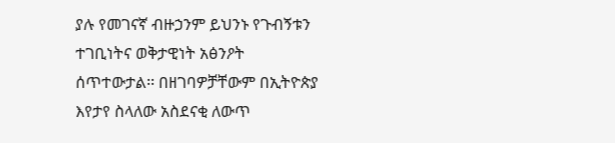ያሉ የመገናኛ ብዙኃንም ይህንኑ የጉብኝቱን ተገቢነትና ወቅታዊነት አፅንዖት ሰጥተውታል፡፡ በዘገባዎቻቸውም በኢትዮጵያ እየታየ ስላለው አስደናቂ ለውጥ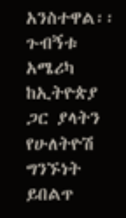አንስተዋል፡፡ ጉብኝቱ አሜሪካ ከኢትዮጵያ ጋር ያላትን የሁለትዮሽ ግንኙነት ይበልጥ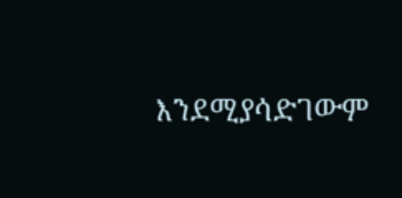እንደሚያሳድገውም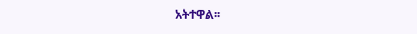አትተዋል፡፡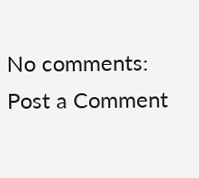No comments:
Post a Comment